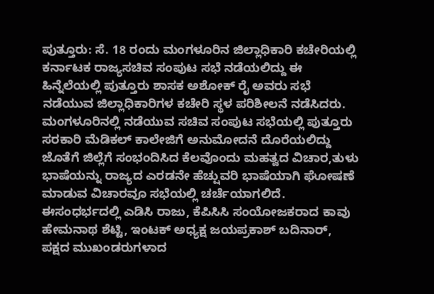ಪುತ್ತೂರು: ಸೆ. 18 ರಂದು ಮಂಗಳೂರಿನ ಜಿಲ್ಲಾಧಿಕಾರಿ ಕಚೇರಿಯಲ್ಲಿ ಕರ್ನಾಟಕ ರಾಜ್ಯಸಚಿವ ಸಂಪುಟ ಸಭೆ ನಡೆಯಲಿದ್ದು ಈ ಹಿನ್ನೆಲೆಯಲ್ಲಿ ಪುತ್ತೂರು ಶಾಸಕ ಅಶೋಕ್ ರೈ ಅವರು ಸಭೆ ನಡೆಯುವ ಜಿಲ್ಲಾಧಿಕಾರಿಗಳ ಕಚೇರಿ ಸ್ಥಳ ಪರಿಶೀಲನೆ ನಡೆಸಿದರು.
ಮಂಗಳೂರಿನಲ್ಲಿ ನಡೆಯುವ ಸಚಿವ ಸಂಪುಟ ಸಭೆಯಲ್ಲಿ ಪುತ್ತೂರು ಸರಕಾರಿ ಮೆಡಿಕಲ್ ಕಾಲೇಜಿಗೆ ಅನುಮೋದನೆ ದೊರೆಯಲಿದ್ದು ಜೊತೆಗೆ ಜಿಲ್ಲೆಗೆ ಸಂಭಂದಿಸಿದ ಕೆಲವೊಂದು ಮಹತ್ವದ ವಿಚಾರ,ತುಳು ಭಾಷೆಯನ್ನು ರಾಜ್ಯದ ಎರಡನೇ ಹೆಚ್ಷುವರಿ ಭಾಷೆಯಾಗಿ ಘೋಷಣೆ ಮಾಡುವ ವಿಚಾರವೂ ಸಭೆಯಲ್ಲಿ ಚರ್ಚೆಯಾಗಲಿದೆ.
ಈಸಂಧರ್ಭದಲ್ಲಿ ಎಡಿಸಿ ರಾಜು, ಕೆಪಿಸಿಸಿ ಸಂಯೋಜಕರಾದ ಕಾವು ಹೇಮನಾಥ ಶೆಟ್ಟಿ, ಇಂಟಕ್ ಅಧ್ಯಕ್ಷ ಜಯಪ್ರಕಾಶ್ ಬದಿನಾರ್, ಪಕ್ಷದ ಮುಖಂಡರುಗಳಾದ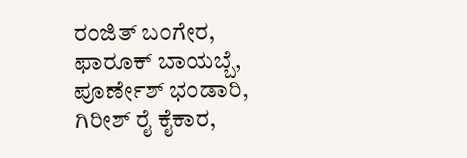ರಂಜಿತ್ ಬಂಗೇರ, ಫಾರೂಕ್ ಬಾಯಬ್ಬೆ, ಪೂರ್ಣೇಶ್ ಭಂಡಾರಿ, ಗಿರೀಶ್ ರೈ ಕೈಕಾರ,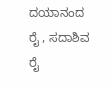ದಯಾನಂದ ರೈ , ಸದಾಶಿವ ರೈ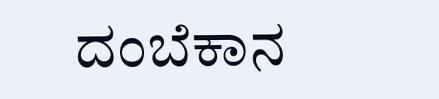ದಂಬೆಕಾನ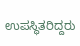ಉಪಸ್ಥಿತರಿದ್ದರು